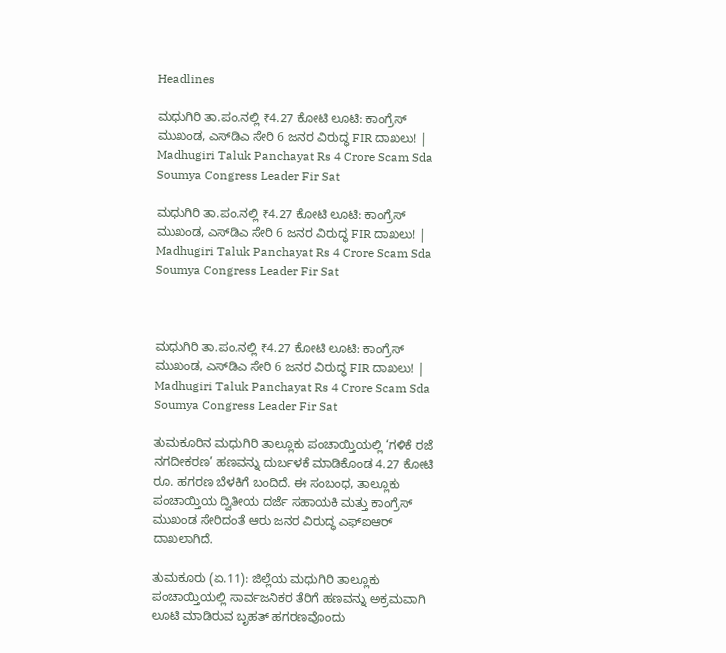Headlines

ಮಧುಗಿರಿ ತಾ.ಪಂ.ನಲ್ಲಿ ₹4.27 ಕೋಟಿ ಲೂಟಿ: ಕಾಂಗ್ರೆಸ್ ಮುಖಂಡ, ಎಸ್‌ಡಿಎ ಸೇರಿ 6 ಜನರ ವಿರುದ್ಧ FIR ದಾಖಲು! | Madhugiri Taluk Panchayat Rs 4 Crore Scam Sda Soumya Congress Leader Fir Sat

ಮಧುಗಿರಿ ತಾ.ಪಂ.ನಲ್ಲಿ ₹4.27 ಕೋಟಿ ಲೂಟಿ: ಕಾಂಗ್ರೆಸ್ ಮುಖಂಡ, ಎಸ್‌ಡಿಎ ಸೇರಿ 6 ಜನರ ವಿರುದ್ಧ FIR ದಾಖಲು! | Madhugiri Taluk Panchayat Rs 4 Crore Scam Sda Soumya Congress Leader Fir Sat



ಮಧುಗಿರಿ ತಾ.ಪಂ.ನಲ್ಲಿ ₹4.27 ಕೋಟಿ ಲೂಟಿ: ಕಾಂಗ್ರೆಸ್ ಮುಖಂಡ, ಎಸ್‌ಡಿಎ ಸೇರಿ 6 ಜನರ ವಿರುದ್ಧ FIR ದಾಖಲು! | Madhugiri Taluk Panchayat Rs 4 Crore Scam Sda Soumya Congress Leader Fir Sat

ತುಮಕೂರಿನ ಮಧುಗಿರಿ ತಾಲ್ಲೂಕು ಪಂಚಾಯ್ತಿಯಲ್ಲಿ ‘ಗಳಿಕೆ ರಜೆ ನಗದೀಕರಣ’ ಹಣವನ್ನು ದುರ್ಬಳಕೆ ಮಾಡಿಕೊಂಡ 4.27 ಕೋಟಿ ರೂ. ಹಗರಣ ಬೆಳಕಿಗೆ ಬಂದಿದೆ. ಈ ಸಂಬಂಧ, ತಾಲ್ಲೂಕು ಪಂಚಾಯ್ತಿಯ ದ್ವಿತೀಯ ದರ್ಜೆ ಸಹಾಯಕಿ ಮತ್ತು ಕಾಂಗ್ರೆಸ್ ಮುಖಂಡ ಸೇರಿದಂತೆ ಆರು ಜನರ ವಿರುದ್ಧ ಎಫ್‌ಐಆರ್ ದಾಖಲಾಗಿದೆ.

ತುಮಕೂರು (ಏ.11): ಜಿಲ್ಲೆಯ ಮಧುಗಿರಿ ತಾಲ್ಲೂಕು ಪಂಚಾಯ್ತಿಯಲ್ಲಿ ಸಾರ್ವಜನಿಕರ ತೆರಿಗೆ ಹಣವನ್ನು ಅಕ್ರಮವಾಗಿ ಲೂಟಿ ಮಾಡಿರುವ ಬೃಹತ್ ಹಗರಣವೊಂದು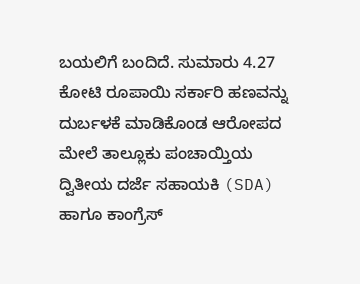ಬಯಲಿಗೆ ಬಂದಿದೆ. ಸುಮಾರು 4.27 ಕೋಟಿ ರೂಪಾಯಿ ಸರ್ಕಾರಿ ಹಣವನ್ನು ದುರ್ಬಳಕೆ ಮಾಡಿಕೊಂಡ ಆರೋಪದ ಮೇಲೆ ತಾಲ್ಲೂಕು ಪಂಚಾಯ್ತಿಯ ದ್ವಿತೀಯ ದರ್ಜೆ ಸಹಾಯಕಿ (SDA) ಹಾಗೂ ಕಾಂಗ್ರೆಸ್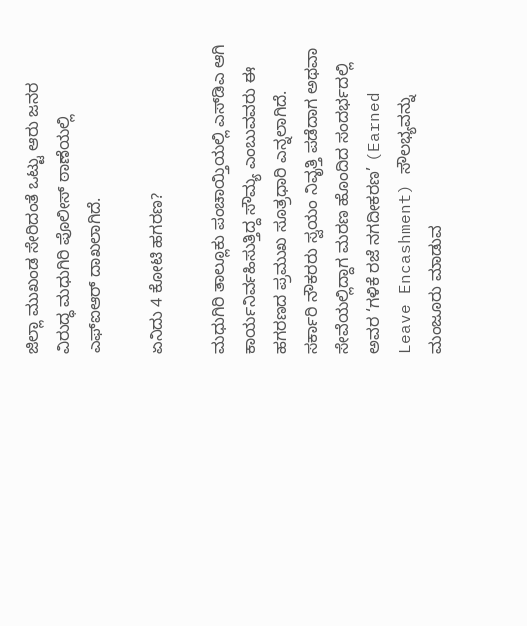ಜಿಲ್ಲಾ ಮುಖಂಡ ಸೇರಿದಂತೆ ಒಟ್ಟು ಆರು ಜನರ ವಿರುದ್ಧ ಮಧುಗಿರಿ ಪೊಲೀಸ್ ಠಾಣೆಯಲ್ಲಿ ಎಫ್‌ಐಆರ್ ದಾಖಲಾಗಿದೆ.

ಏನಿದು 4 ಕೋಟಿ ಹಗರಣ?

ಮಧುಗಿರಿ ತಾಲ್ಲೂಕು ಪಂಚಾಯ್ತಿಯಲ್ಲಿ ಎಸ್‌ಡಿಎ ಆಗಿ ಕಾರ್ಯನಿರ್ವಹಿಸುತ್ತಿದ್ದ ಸೌಮ್ಯ ಎಂಬುವವರು ಈ ಹಗರಣದ ಪ್ರಮುಖ ಸೂತ್ರಧಾರಿ ಎನ್ನಲಾಗಿದೆ. ಸರ್ಕಾರಿ ನೌಕರರು ಸ್ವಯಂ ನಿವೃತ್ತಿ ಪಡೆದಾಗ ಅಥವಾ ಸೇವೆಯಲ್ಲಿದ್ದಾಗ ಮರಣ ಹೊಂದಿದ ಸಂದರ್ಭದಲ್ಲಿ ಅವರ ‘ಗಳಿಕೆ ರಜೆ ನಗದೀಕರಣ’ (Earned Leave Encashment) ಸೌಲಭ್ಯವನ್ನು ಮಂಜೂರು ಮಾಡುವ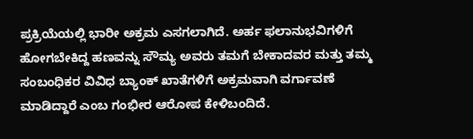ಪ್ರಕ್ರಿಯೆಯಲ್ಲಿ ಭಾರೀ ಅಕ್ರಮ ಎಸಗಲಾಗಿದೆ. ಅರ್ಹ ಫಲಾನುಭವಿಗಳಿಗೆ ಹೋಗಬೇಕಿದ್ದ ಹಣವನ್ನು ಸೌಮ್ಯ ಅವರು ತಮಗೆ ಬೇಕಾದವರ ಮತ್ತು ತಮ್ಮ ಸಂಬಂಧಿಕರ ವಿವಿಧ ಬ್ಯಾಂಕ್ ಖಾತೆಗಳಿಗೆ ಅಕ್ರಮವಾಗಿ ವರ್ಗಾವಣೆ ಮಾಡಿದ್ದಾರೆ ಎಂಬ ಗಂಭೀರ ಆರೋಪ ಕೇಳಿಬಂದಿದೆ.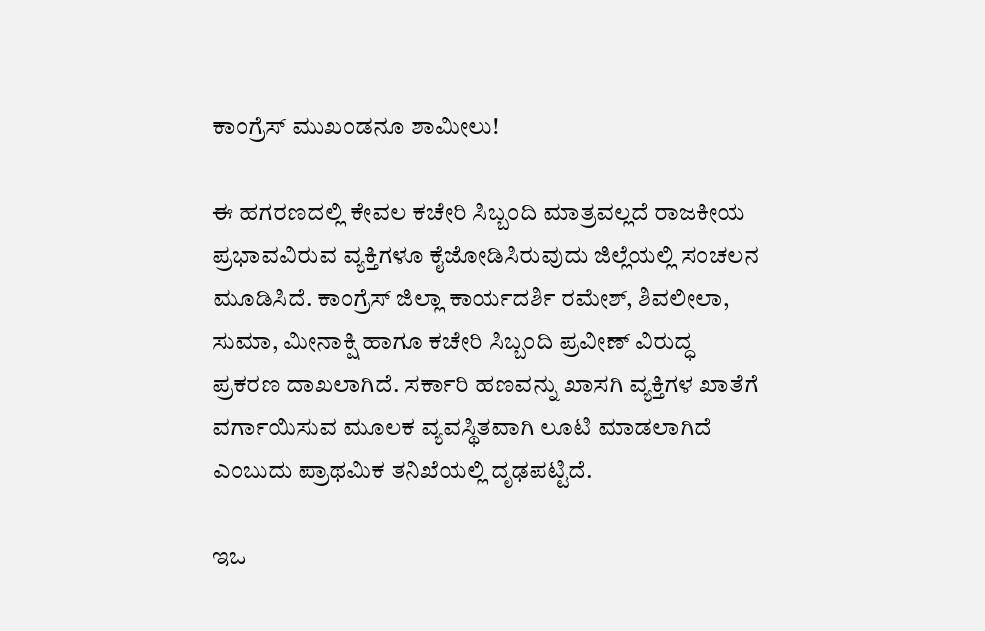ಕಾಂಗ್ರೆಸ್ ಮುಖಂಡನೂ ಶಾಮೀಲು!

ಈ ಹಗರಣದಲ್ಲಿ ಕೇವಲ ಕಚೇರಿ ಸಿಬ್ಬಂದಿ ಮಾತ್ರವಲ್ಲದೆ ರಾಜಕೀಯ ಪ್ರಭಾವವಿರುವ ವ್ಯಕ್ತಿಗಳೂ ಕೈಜೋಡಿಸಿರುವುದು ಜಿಲ್ಲೆಯಲ್ಲಿ ಸಂಚಲನ ಮೂಡಿಸಿದೆ. ಕಾಂಗ್ರೆಸ್ ಜಿಲ್ಲಾ ಕಾರ್ಯದರ್ಶಿ ರಮೇಶ್, ಶಿವಲೀಲಾ, ಸುಮಾ, ಮೀನಾಕ್ಷಿ ಹಾಗೂ ಕಚೇರಿ ಸಿಬ್ಬಂದಿ ಪ್ರವೀಣ್ ವಿರುದ್ಧ ಪ್ರಕರಣ ದಾಖಲಾಗಿದೆ. ಸರ್ಕಾರಿ ಹಣವನ್ನು ಖಾಸಗಿ ವ್ಯಕ್ತಿಗಳ ಖಾತೆಗೆ ವರ್ಗಾಯಿಸುವ ಮೂಲಕ ವ್ಯವಸ್ಥಿತವಾಗಿ ಲೂಟಿ ಮಾಡಲಾಗಿದೆ ಎಂಬುದು ಪ್ರಾಥಮಿಕ ತನಿಖೆಯಲ್ಲಿ ದೃಢಪಟ್ಟಿದೆ.

ಇಒ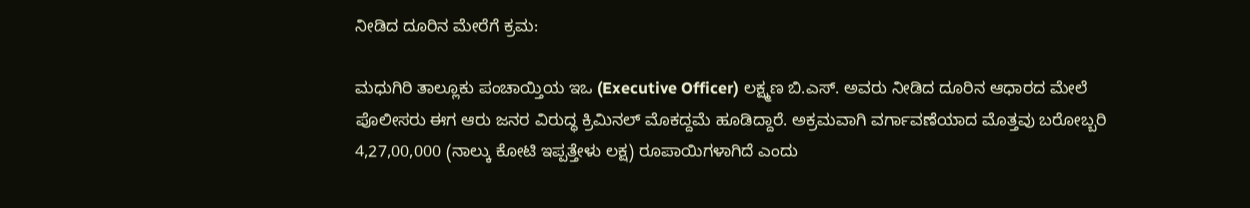ನೀಡಿದ ದೂರಿನ ಮೇರೆಗೆ ಕ್ರಮ:

ಮಧುಗಿರಿ ತಾಲ್ಲೂಕು ಪಂಚಾಯ್ತಿಯ ಇಒ (Executive Officer) ಲಕ್ಷ್ಮಣ ಬಿ.ಎಸ್. ಅವರು ನೀಡಿದ ದೂರಿನ ಆಧಾರದ ಮೇಲೆ ಪೊಲೀಸರು ಈಗ ಆರು ಜನರ ವಿರುದ್ಧ ಕ್ರಿಮಿನಲ್ ಮೊಕದ್ದಮೆ ಹೂಡಿದ್ದಾರೆ. ಅಕ್ರಮವಾಗಿ ವರ್ಗಾವಣೆಯಾದ ಮೊತ್ತವು ಬರೋಬ್ಬರಿ 4,27,00,000 (ನಾಲ್ಕು ಕೋಟಿ ಇಪ್ಪತ್ತೇಳು ಲಕ್ಷ) ರೂಪಾಯಿಗಳಾಗಿದೆ ಎಂದು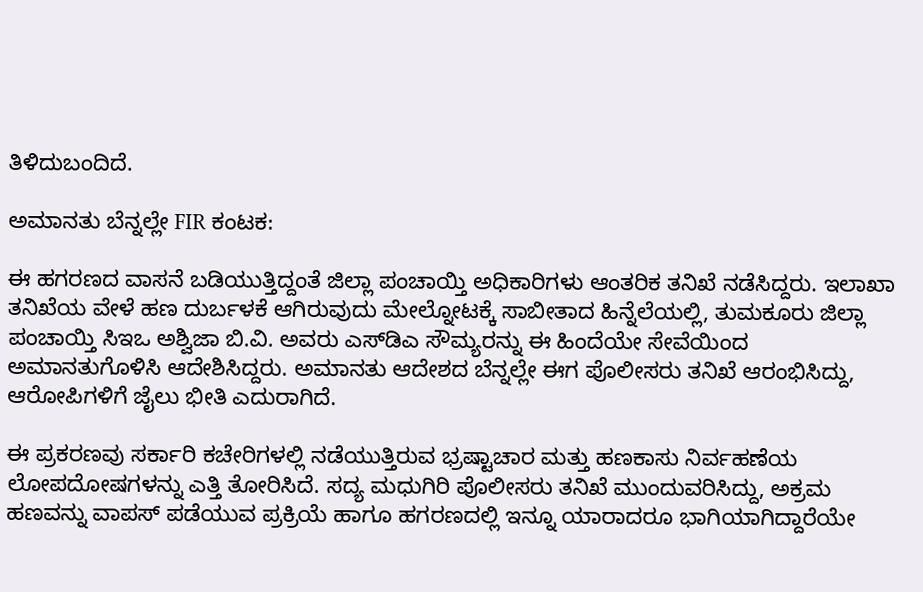ತಿಳಿದುಬಂದಿದೆ.

ಅಮಾನತು ಬೆನ್ನಲ್ಲೇ FIR ಕಂಟಕ:

ಈ ಹಗರಣದ ವಾಸನೆ ಬಡಿಯುತ್ತಿದ್ದಂತೆ ಜಿಲ್ಲಾ ಪಂಚಾಯ್ತಿ ಅಧಿಕಾರಿಗಳು ಆಂತರಿಕ ತನಿಖೆ ನಡೆಸಿದ್ದರು. ಇಲಾಖಾ ತನಿಖೆಯ ವೇಳೆ ಹಣ ದುರ್ಬಳಕೆ ಆಗಿರುವುದು ಮೇಲ್ನೋಟಕ್ಕೆ ಸಾಬೀತಾದ ಹಿನ್ನೆಲೆಯಲ್ಲಿ, ತುಮಕೂರು ಜಿಲ್ಲಾ ಪಂಚಾಯ್ತಿ ಸಿಇಒ ಅಶ್ವಿಜಾ ಬಿ.ವಿ. ಅವರು ಎಸ್‌ಡಿಎ ಸೌಮ್ಯರನ್ನು ಈ ಹಿಂದೆಯೇ ಸೇವೆಯಿಂದ ಅಮಾನತುಗೊಳಿಸಿ ಆದೇಶಿಸಿದ್ದರು. ಅಮಾನತು ಆದೇಶದ ಬೆನ್ನಲ್ಲೇ ಈಗ ಪೊಲೀಸರು ತನಿಖೆ ಆರಂಭಿಸಿದ್ದು, ಆರೋಪಿಗಳಿಗೆ ಜೈಲು ಭೀತಿ ಎದುರಾಗಿದೆ.

ಈ ಪ್ರಕರಣವು ಸರ್ಕಾರಿ ಕಚೇರಿಗಳಲ್ಲಿ ನಡೆಯುತ್ತಿರುವ ಭ್ರಷ್ಟಾಚಾರ ಮತ್ತು ಹಣಕಾಸು ನಿರ್ವಹಣೆಯ ಲೋಪದೋಷಗಳನ್ನು ಎತ್ತಿ ತೋರಿಸಿದೆ. ಸದ್ಯ ಮಧುಗಿರಿ ಪೊಲೀಸರು ತನಿಖೆ ಮುಂದುವರಿಸಿದ್ದು, ಅಕ್ರಮ ಹಣವನ್ನು ವಾಪಸ್ ಪಡೆಯುವ ಪ್ರಕ್ರಿಯೆ ಹಾಗೂ ಹಗರಣದಲ್ಲಿ ಇನ್ನೂ ಯಾರಾದರೂ ಭಾಗಿಯಾಗಿದ್ದಾರೆಯೇ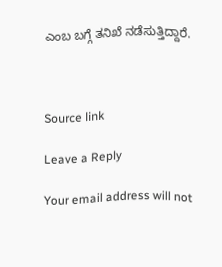ಎಂಬ ಬಗ್ಗೆ ತನಿಖೆ ನಡೆಸುತ್ತಿದ್ದಾರೆ.



Source link

Leave a Reply

Your email address will not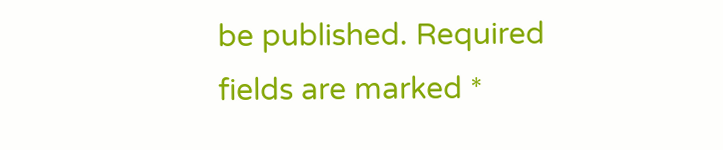be published. Required fields are marked *